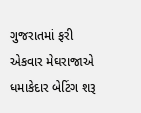ગુજરાતમાં ફરી એકવાર મેઘરાજાએ ધમાકેદાર બેટિંગ શરૂ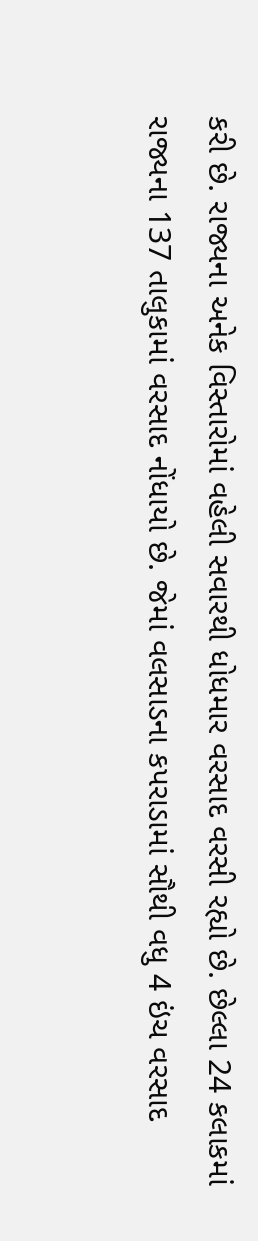કરી છે. રાજ્યના અનેક વિસ્તારોમાં વહેલી સવારથી ધોધમાર વરસાદ વરસી રહ્યો છે. છેલ્લા 24 કલાકમાં રાજ્યના 137 તાલુકામાં વરસાદ નોંધાયો છે. જેમાં વલસાડના કપરાડામાં સૌથી વધુ 4 ઇંચ વરસાદ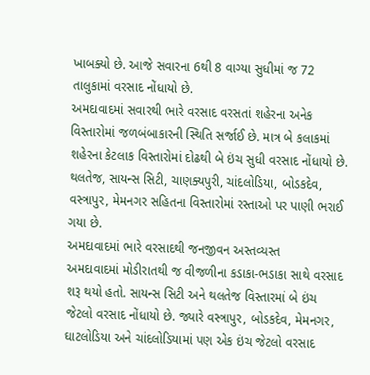ખાબક્યો છે. આજે સવારના 6થી 8 વાગ્યા સુધીમાં જ 72 તાલુકામાં વરસાદ નોંધાયો છે.
અમદાવાદમાં સવારથી ભારે વરસાદ વરસતાં શહેરના અનેક વિસ્તારોમાં જળબંબાકારની સ્થિતિ સર્જાઈ છે. માત્ર બે કલાકમાં શહેરના કેટલાક વિસ્તારોમાં દોઢથી બે ઇંચ સુધી વરસાદ નોંધાયો છે. થલતેજ, સાયન્સ સિટી, ચાણક્યપુરી, ચાંદલોડિયા, બોડકદેવ, વસ્ત્રાપુર, મેમનગર સહિતના વિસ્તારોમાં રસ્તાઓ પર પાણી ભરાઈ ગયા છે.
અમદાવાદમાં ભારે વરસાદથી જનજીવન અસ્તવ્યસ્ત
અમદાવાદમાં મોડીરાતથી જ વીજળીના કડાકા-ભડાકા સાથે વરસાદ શરૂ થયો હતો. સાયન્સ સિટી અને થલતેજ વિસ્તારમાં બે ઇંચ જેટલો વરસાદ નોંધાયો છે. જ્યારે વસ્ત્રાપુર, બોડકદેવ, મેમનગર, ઘાટલોડિયા અને ચાંદલોડિયામાં પણ એક ઇંચ જેટલો વરસાદ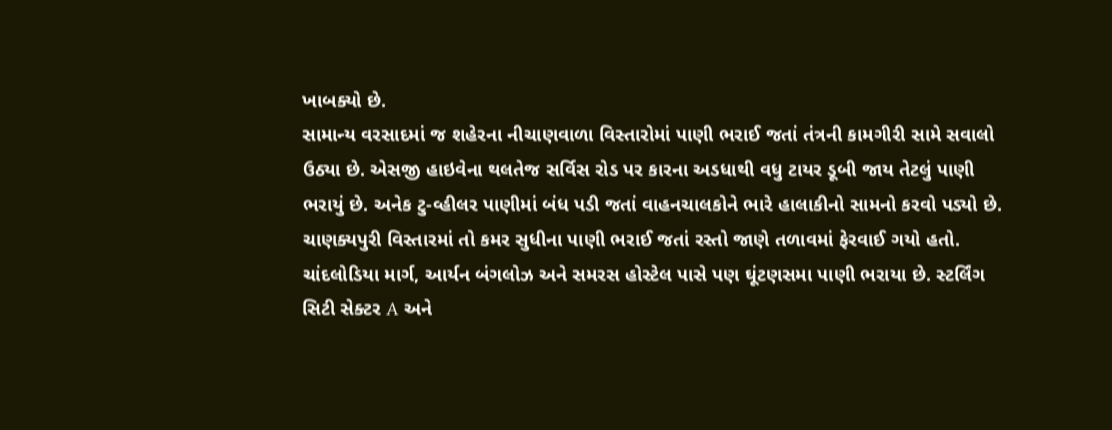ખાબક્યો છે.
સામાન્ય વરસાદમાં જ શહેરના નીચાણવાળા વિસ્તારોમાં પાણી ભરાઈ જતાં તંત્રની કામગીરી સામે સવાલો ઉઠ્યા છે. એસજી હાઇવેના થલતેજ સર્વિસ રોડ પર કારના અડધાથી વધુ ટાયર ડૂબી જાય તેટલું પાણી ભરાયું છે. અનેક ટુ-વ્હીલર પાણીમાં બંધ પડી જતાં વાહનચાલકોને ભારે હાલાકીનો સામનો કરવો પડ્યો છે.
ચાણક્યપુરી વિસ્તારમાં તો કમર સુધીના પાણી ભરાઈ જતાં રસ્તો જાણે તળાવમાં ફેરવાઈ ગયો હતો. ચાંદલોડિયા માર્ગ, આર્યન બંગલોઝ અને સમરસ હોસ્ટેલ પાસે પણ ઘૂંટણસમા પાણી ભરાયા છે. સ્ટર્લિંગ સિટી સેક્ટર A અને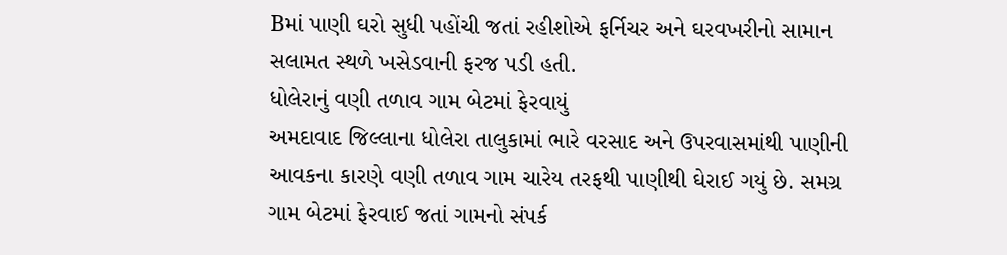Bમાં પાણી ઘરો સુધી પહોંચી જતાં રહીશોએ ફર્નિચર અને ઘરવખરીનો સામાન સલામત સ્થળે ખસેડવાની ફરજ પડી હતી.
ધોલેરાનું વણી તળાવ ગામ બેટમાં ફેરવાયું
અમદાવાદ જિલ્લાના ધોલેરા તાલુકામાં ભારે વરસાદ અને ઉપરવાસમાંથી પાણીની આવકના કારણે વણી તળાવ ગામ ચારેય તરફથી પાણીથી ઘેરાઈ ગયું છે. સમગ્ર ગામ બેટમાં ફેરવાઈ જતાં ગામનો સંપર્ક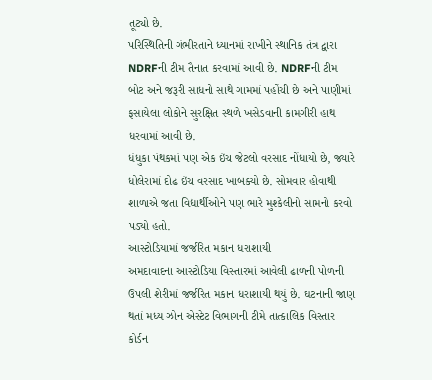તૂટ્યો છે.
પરિસ્થિતિની ગંભીરતાને ધ્યાનમાં રાખીને સ્થાનિક તંત્ર દ્વારા NDRFની ટીમ તૈનાત કરવામાં આવી છે. NDRFની ટીમ બોટ અને જરૂરી સાધનો સાથે ગામમાં પહોંચી છે અને પાણીમાં ફસાયેલા લોકોને સુરક્ષિત સ્થળે ખસેડવાની કામગીરી હાથ ધરવામાં આવી છે.
ધંધુકા પંથકમાં પણ એક ઇંચ જેટલો વરસાદ નોંધાયો છે, જ્યારે ધોલેરામાં દોઢ ઇંચ વરસાદ ખાબક્યો છે. સોમવાર હોવાથી શાળાએ જતા વિદ્યાર્થીઓને પણ ભારે મુશ્કેલીનો સામનો કરવો પડ્યો હતો.
આસ્ટોડિયામાં જર્જરિત મકાન ધરાશાયી
અમદાવાદના આસ્ટોડિયા વિસ્તારમાં આવેલી ઢાળની પોળની ઉપલી શેરીમાં જર્જરિત મકાન ધરાશાયી થયું છે. ઘટનાની જાણ થતાં મધ્ય ઝોન એસ્ટેટ વિભાગની ટીમે તાત્કાલિક વિસ્તાર કોર્ડન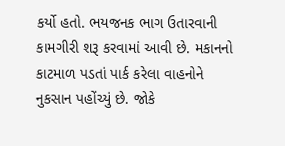કર્યો હતો. ભયજનક ભાગ ઉતારવાની કામગીરી શરૂ કરવામાં આવી છે. મકાનનો કાટમાળ પડતાં પાર્ક કરેલા વાહનોને નુકસાન પહોંચ્યું છે. જોકે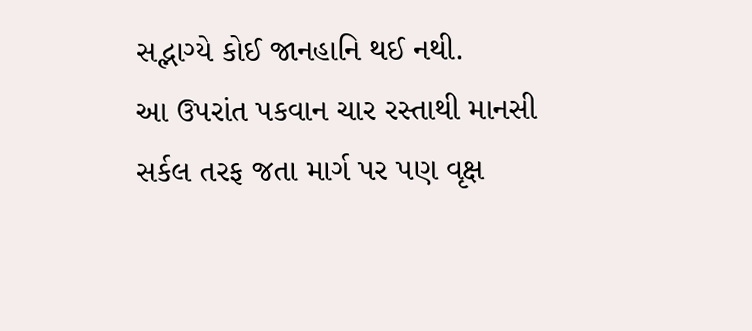સદ્ભાગ્યે કોઈ જાનહાનિ થઈ નથી.
આ ઉપરાંત પકવાન ચાર રસ્તાથી માનસી સર્કલ તરફ જતા માર્ગ પર પણ વૃક્ષ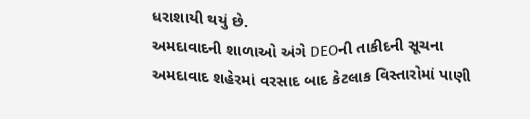ધરાશાયી થયું છે.
અમદાવાદની શાળાઓ અંગે DEOની તાકીદની સૂચના
અમદાવાદ શહેરમાં વરસાદ બાદ કેટલાક વિસ્તારોમાં પાણી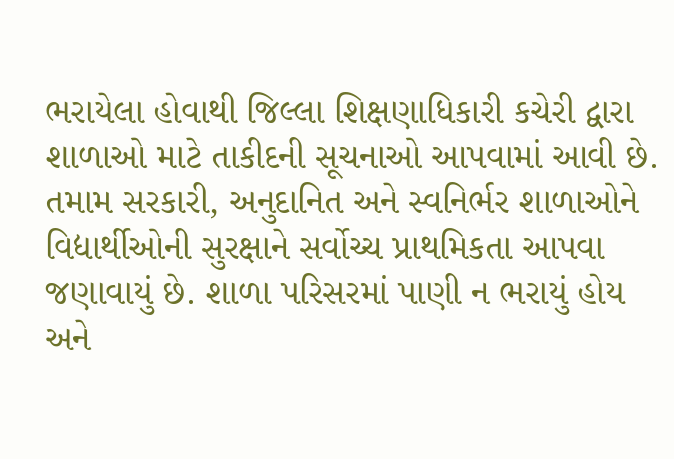ભરાયેલા હોવાથી જિલ્લા શિક્ષણાધિકારી કચેરી દ્વારા શાળાઓ માટે તાકીદની સૂચનાઓ આપવામાં આવી છે.
તમામ સરકારી, અનુદાનિત અને સ્વનિર્ભર શાળાઓને વિદ્યાર્થીઓની સુરક્ષાને સર્વોચ્ચ પ્રાથમિકતા આપવા જણાવાયું છે. શાળા પરિસરમાં પાણી ન ભરાયું હોય અને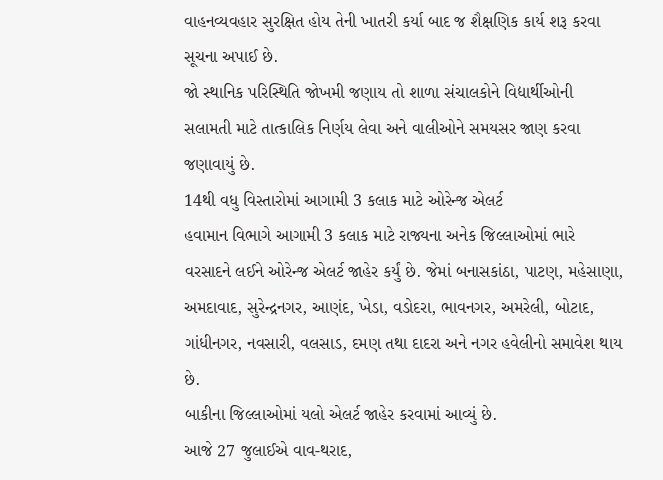વાહનવ્યવહાર સુરક્ષિત હોય તેની ખાતરી કર્યા બાદ જ શૈક્ષણિક કાર્ય શરૂ કરવા સૂચના અપાઈ છે.
જો સ્થાનિક પરિસ્થિતિ જોખમી જણાય તો શાળા સંચાલકોને વિદ્યાર્થીઓની સલામતી માટે તાત્કાલિક નિર્ણય લેવા અને વાલીઓને સમયસર જાણ કરવા જણાવાયું છે.
14થી વધુ વિસ્તારોમાં આગામી 3 કલાક માટે ઓરેન્જ એલર્ટ
હવામાન વિભાગે આગામી 3 કલાક માટે રાજ્યના અનેક જિલ્લાઓમાં ભારે વરસાદને લઈને ઓરેન્જ એલર્ટ જાહેર કર્યું છે. જેમાં બનાસકાંઠા, પાટણ, મહેસાણા, અમદાવાદ, સુરેન્દ્રનગર, આણંદ, ખેડા, વડોદરા, ભાવનગર, અમરેલી, બોટાદ, ગાંધીનગર, નવસારી, વલસાડ, દમણ તથા દાદરા અને નગર હવેલીનો સમાવેશ થાય છે.
બાકીના જિલ્લાઓમાં યલો એલર્ટ જાહેર કરવામાં આવ્યું છે.
આજે 27 જુલાઈએ વાવ-થરાદ,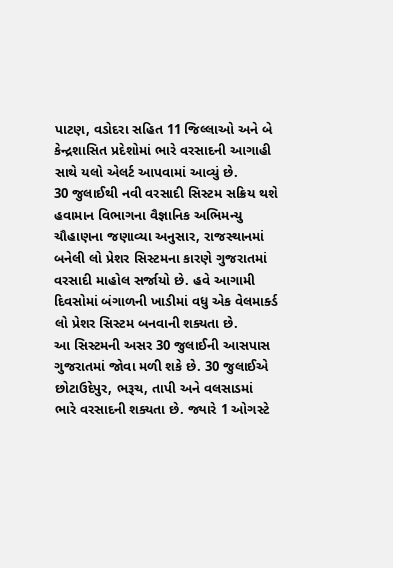પાટણ, વડોદરા સહિત 11 જિલ્લાઓ અને બે કેન્દ્રશાસિત પ્રદેશોમાં ભારે વરસાદની આગાહી સાથે યલો એલર્ટ આપવામાં આવ્યું છે.
30 જુલાઈથી નવી વરસાદી સિસ્ટમ સક્રિય થશે
હવામાન વિભાગના વૈજ્ઞાનિક અભિમન્યુ ચૌહાણના જણાવ્યા અનુસાર, રાજસ્થાનમાં બનેલી લો પ્રેશર સિસ્ટમના કારણે ગુજરાતમાં વરસાદી માહોલ સર્જાયો છે. હવે આગામી દિવસોમાં બંગાળની ખાડીમાં વધુ એક વેલમાર્ક્ડ લો પ્રેશર સિસ્ટમ બનવાની શક્યતા છે.
આ સિસ્ટમની અસર 30 જુલાઈની આસપાસ ગુજરાતમાં જોવા મળી શકે છે. 30 જુલાઈએ છોટાઉદેપુર, ભરૂચ, તાપી અને વલસાડમાં ભારે વરસાદની શક્યતા છે. જ્યારે 1 ઓગસ્ટે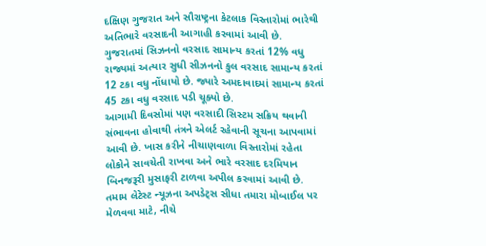દક્ષિણ ગુજરાત અને સૌરાષ્ટ્રના કેટલાક વિસ્તારોમાં ભારેથી અતિભારે વરસાદની આગાહી કરવામાં આવી છે.
ગુજરાતમાં સિઝનનો વરસાદ સામાન્ય કરતાં 12% વધુ
રાજ્યમાં અત્યાર સુધી સીઝનનો કુલ વરસાદ સામાન્ય કરતાં 12 ટકા વધુ નોંધાયો છે. જ્યારે અમદાવાદમાં સામાન્ય કરતાં 45 ટકા વધુ વરસાદ પડી ચૂક્યો છે.
આગામી દિવસોમાં પણ વરસાદી સિસ્ટમ સક્રિય થવાની સંભાવના હોવાથી તંત્રને એલર્ટ રહેવાની સૂચના આપવામાં આવી છે. ખાસ કરીને નીચાણવાળા વિસ્તારોમાં રહેતા લોકોને સાવચેતી રાખવા અને ભારે વરસાદ દરમિયાન બિનજરૂરી મુસાફરી ટાળવા અપીલ કરવામાં આવી છે.
તમામ લેટેસ્ટ ન્યૂઝના અપડેટ્સ સીધા તમારા મોબાઈલ પર મેળવવા માટે, નીચે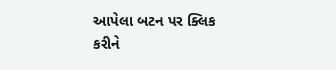આપેલા બટન પર ક્લિક કરીને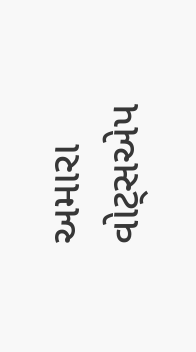અમારા વોટ્સએપ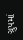ગ્રુપમાં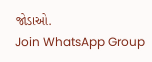જોડાઓ.
Join WhatsApp Group